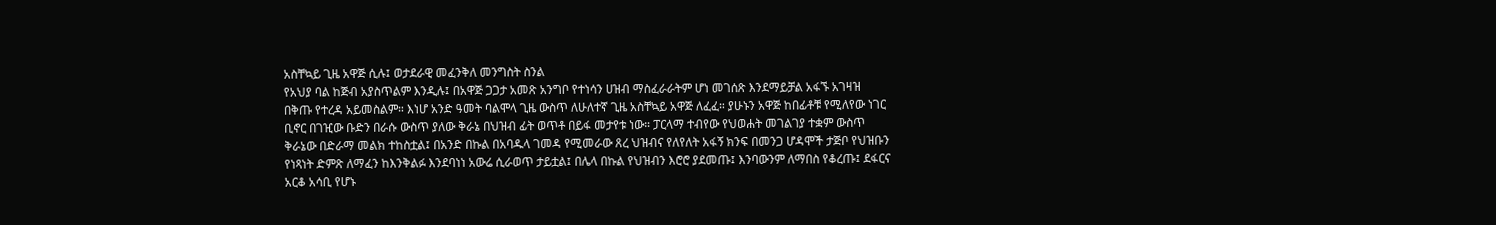አስቸኳይ ጊዜ አዋጅ ሲሉ፤ ወታደራዊ መፈንቅለ መንግስት ስንል
የአህያ ባል ከጅብ አያስጥልም እንዲሉ፤ በአዋጅ ጋጋታ አመጽ አንግቦ የተነሳን ሀዝብ ማስፈራራትም ሆነ መገሰጽ እንደማይቻል አፋኙ አገዛዝ በቅጡ የተረዳ አይመስልም። እነሆ አንድ ዓመት ባልሞላ ጊዜ ውስጥ ለሁለተኛ ጊዜ አስቸኳይ አዋጅ ለፈፈ። ያሁኑን አዋጅ ከበፊቶቹ የሚለየው ነገር ቢኖር በገዢው ቡድን በራሱ ውስጥ ያለው ቅራኔ በህዝብ ፊት ወጥቶ በይፋ መታየቱ ነው። ፓርላማ ተብየው የህወሐት መገልገያ ተቋም ውስጥ ቅራኔው በድራማ መልክ ተከስቷል፤ በአንድ በኩል በአባዱላ ገመዳ የሚመራው ጸረ ህዝብና የለየለት አፋኝ ክንፍ በመንጋ ሆዳሞች ታጅቦ የህዝቡን የነጻነት ድምጽ ለማፈን ከእንቅልፉ እንደባነነ አውሬ ሲራወጥ ታይቷል፤ በሌላ በኩል የህዝብን እሮሮ ያደመጡ፤ እንባውንም ለማበስ የቆረጡ፤ ደፋርና አርቆ አሳቢ የሆኑ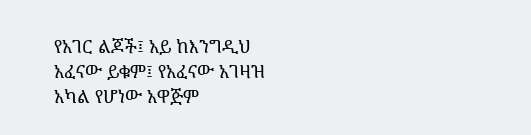የአገር ልጆች፤ አይ ከእንግዲህ አፈናው ይቁም፤ የአፈናው አገዛዝ አካል የሆነው አዋጅም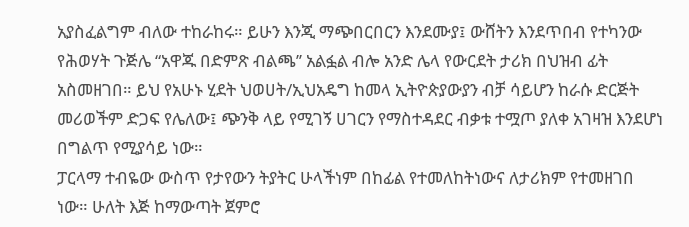አያስፈልግም ብለው ተከራከሩ። ይሁን እንጂ ማጭበርበርን እንደሙያ፤ ውሸትን እንደጥበብ የተካንው የሕወሃት ጉጅሌ “አዋጁ በድምጽ ብልጫ’’ አልፏል ብሎ አንድ ሌላ የውርደት ታሪክ በህዝብ ፊት አስመዘገበ። ይህ የአሁኑ ሂደት ህወሀት/ኢህአዴግ ከመላ ኢትዮጵያውያን ብቻ ሳይሆን ከራሱ ድርጅት መሪወችም ድጋፍ የሌለው፤ ጭንቅ ላይ የሚገኝ ሀገርን የማስተዳደር ብቃቱ ተሟጦ ያለቀ አገዛዝ እንደሆነ በግልጥ የሚያሳይ ነው።
ፓርላማ ተብዬው ውስጥ የታየውን ትያትር ሁላችነም በከፊል የተመለከትነውና ለታሪክም የተመዘገበ ነው። ሁለት እጅ ከማውጣት ጀምሮ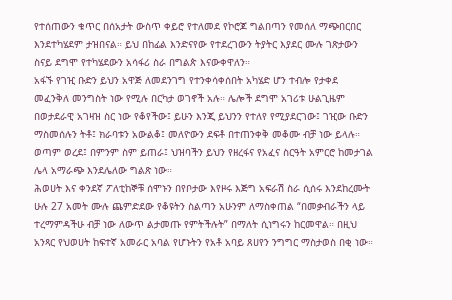የተሰጠውን ቁጥር በሰአታት ውስጥ ቀይሮ የተለመደ የኮሮጆ ግልበጣን የመሰለ ማጭበርበር እንደተካሄደም ታዝበናል። ይህ በከፊል እንድናየው የተደረገውን ትያትር እያደር ሙሉ ገጽታውን ስናይ ደግሞ የተካሄደውን አሳፋሪ ስራ በግልጵ እናውቀዋለን።
አፋኙ የገዢ ቡድን ይህን አዋጅ ለመደንገግ የተንቀሳቀሰበት አካሄድ ሆን ተብሎ የታቀደ መፈንቅለ መንግስት ነው የሚሉ በርካታ ወገኖች አሉ። ሌሎች ደግሞ አገሪቱ ሁልጊዜም በወታደራዊ አገዛዝ ስር ነው የቆየችው፤ ይሁን እንጂ ይህንን የተለየ የሚያደርገው፤ ገዢው ቡድን ማስመሰሉን ትቶ፤ ክራባቱን አውልቆ፤ መለዮውን ደፍቶ በተጠንቀቅ መቆሙ ብቻ ነው ይላሉ። ወጣም ወረደ፤ በምንም ስም ይጠራ፤ ህዝባችን ይህን የዘረፋና የአፈና ስርዓት አምርሮ ከመታገል ሌላ አማራጭ እንደሌለው ግልጽ ነው።
ሕወሀት እና ቀንደኛ ፖለቲከኞቹ ሰሞኑን በየቦታው እየዞሩ እጅግ አፍራሽ ስራ ሲሰሩ እንደከረሙት ሁሉ 27 አመት ሙሉ ጨምድደው የቆዩትን ስልጣን አሁንም ለማስቀጠል “በመቃብራችን ላይ ተረማምዳችሁ ብቻ ነው ለውጥ ልታመጡ የምትችሉት” በማለት ሲነግሩን ከርመዋል። በዚህ አንጻር የህወሀት ከፍተኛ አመራር አባል የሆኑትን የአቶ አባይ ጸሀየን ንግግር ማስታወስ በቂ ነው።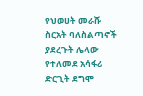የህወሀት መራሹ ስርአት ባለስልጣኖች ያደረጉት ሌላው የተለመደ አሳፋሪ ድርጊት ደግሞ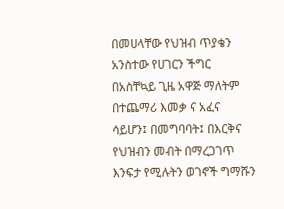በመሀላቸው የህዝብ ጥያቄን አንስተው የሀገርን ችግር በአስቸኳይ ጊዜ አዋጅ ማለትም በተጨማሪ እመቃ ና አፈና ሳይሆን፤ በመግባባት፤ በእርቅና የህዝብን መብት በማረጋገጥ እንፍታ የሚሉትን ወገኖች ግማሹን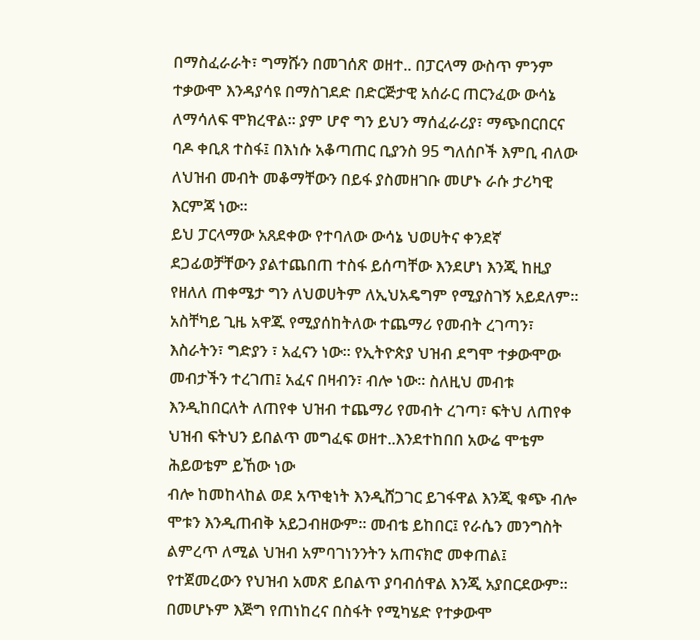በማስፈራራት፣ ግማሹን በመገሰጽ ወዘተ.. በፓርላማ ውስጥ ምንም ተቃውሞ እንዳያሳዩ በማስገደድ በድርጅታዊ አሰራር ጠርንፈው ውሳኔ ለማሳለፍ ሞክረዋል። ያም ሆኖ ግን ይህን ማሰፈራሪያ፣ ማጭበርበርና ባዶ ቀቢጸ ተስፋ፤ በእነሱ አቆጣጠር ቢያንስ 95 ግለሰቦች እምቢ ብለው ለህዝብ መብት መቆማቸውን በይፋ ያስመዘገቡ መሆኑ ራሱ ታሪካዊ እርምጃ ነው።
ይህ ፓርላማው አጸደቀው የተባለው ውሳኔ ህወሀትና ቀንደኛ ደጋፊወቻቸውን ያልተጨበጠ ተስፋ ይሰጣቸው እንደሆነ እንጂ ከዚያ የዘለለ ጠቀሜታ ግን ለህወሀትም ለኢህአዴግም የሚያስገኝ አይደለም። አስቸካይ ጊዜ አዋጁ የሚያሰከትለው ተጨማሪ የመብት ረገጣን፣ እስራትን፣ ግድያን ፣ አፈናን ነው። የኢትዮጵያ ህዝብ ደግሞ ተቃውሞው መብታችን ተረገጠ፤ አፈና በዛብን፣ ብሎ ነው። ስለዚህ መብቱ እንዲከበርለት ለጠየቀ ህዝብ ተጨማሪ የመብት ረገጣ፣ ፍትህ ለጠየቀ ህዝብ ፍትህን ይበልጥ መግፈፍ ወዘተ..እንደተከበበ አውሬ ሞቴም ሕይወቴም ይኸው ነው
ብሎ ከመከላከል ወደ አጥቂነት እንዲሸጋገር ይገፋዋል እንጂ ቁጭ ብሎ ሞቱን እንዲጠብቅ አይጋብዘውም። መብቴ ይከበር፤ የራሴን መንግስት ልምረጥ ለሚል ህዝብ አምባገነንንትን አጠናክሮ መቀጠል፤ የተጀመረውን የህዝብ አመጽ ይበልጥ ያባብሰዋል እንጂ አያበርደውም።
በመሆኑም እጅግ የጠነከረና በስፋት የሚካሄድ የተቃውሞ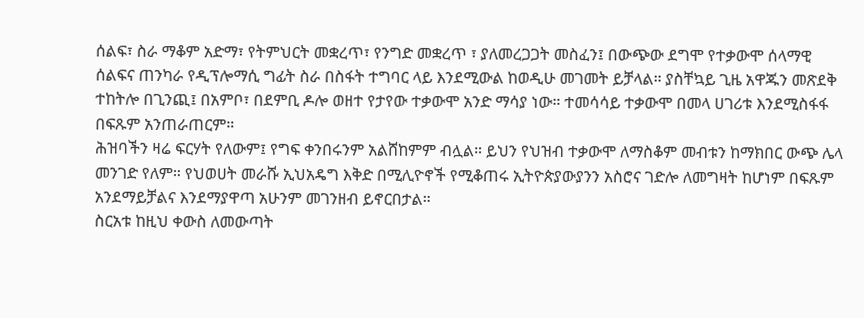ሰልፍ፣ ስራ ማቆም አድማ፣ የትምህርት መቋረጥ፣ የንግድ መቋረጥ ፣ ያለመረጋጋት መስፈን፤ በውጭው ደግሞ የተቃውሞ ሰላማዊ ሰልፍና ጠንካራ የዲፕሎማሲ ግፊት ስራ በስፋት ተግባር ላይ እንደሚውል ከወዲሁ መገመት ይቻላል። ያስቸኳይ ጊዜ አዋጁን መጽደቅ ተከትሎ በጊንጪ፤ በአምቦ፣ በደምቢ ዶሎ ወዘተ የታየው ተቃውሞ አንድ ማሳያ ነው። ተመሳሳይ ተቃውሞ በመላ ሀገሪቱ እንደሚስፋፋ በፍጹም አንጠራጠርም።
ሕዝባችን ዛሬ ፍርሃት የለውም፤ የግፍ ቀንበሩንም አልሸከምም ብሏል። ይህን የህዝብ ተቃውሞ ለማስቆም መብቱን ከማክበር ውጭ ሌላ መንገድ የለም። የህወሀት መራሹ ኢህአዴግ እቅድ በሚሊዮኖች የሚቆጠሩ ኢትዮጵያውያንን አስሮና ገድሎ ለመግዛት ከሆነም በፍጹም አንደማይቻልና እንደማያዋጣ አሁንም መገንዘብ ይኖርበታል።
ስርአቱ ከዚህ ቀውስ ለመውጣት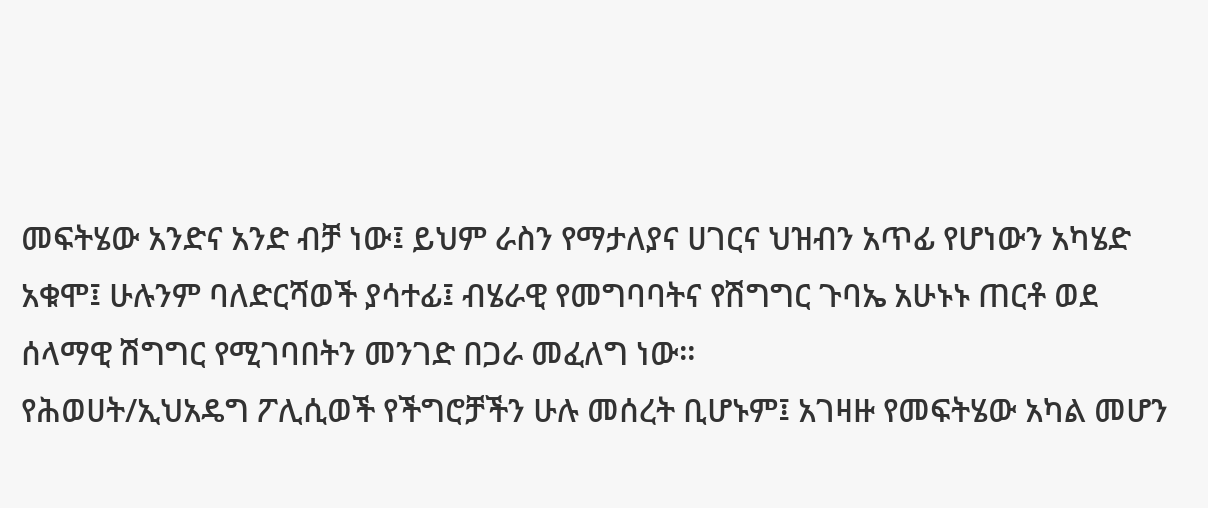መፍትሄው አንድና አንድ ብቻ ነው፤ ይህም ራስን የማታለያና ሀገርና ህዝብን አጥፊ የሆነውን አካሄድ አቁሞ፤ ሁሉንም ባለድርሻወች ያሳተፊ፤ ብሄራዊ የመግባባትና የሽግግር ጉባኤ አሁኑኑ ጠርቶ ወደ ሰላማዊ ሽግግር የሚገባበትን መንገድ በጋራ መፈለግ ነው።
የሕወሀት/ኢህአዴግ ፖሊሲወች የችግሮቻችን ሁሉ መሰረት ቢሆኑም፤ አገዛዙ የመፍትሄው አካል መሆን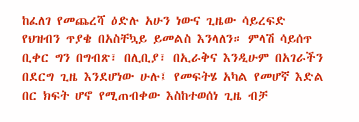ከፈለገ የመጨረሻ ዕድሉ አሁን ነውና ጊዜው ሳይረፍድ የህዝብን ጥያቄ በአስቸኳይ ይመልስ እንላለን። ምላሽ ሳይሰጥ ቢቀር ግን በግብጽ፣ በሊቢያ፣ በኢራቅና እንዲሁም በአገራችን በደርግ ጊዜ እንደሆነው ሁሉ፤ የመፍትሄ አካል የመሆኛ እድል በር ክፍት ሆኖ የሚጠብቀው እስከተወሰነ ጊዜ ብቻ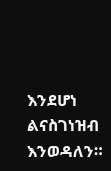እንደሆነ ልናስገነዝብ እንወዳለን።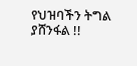የህዝባችን ትግል ያሸንፋል !!